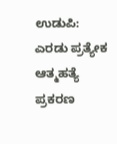ಉಡುಪಿ: ಎರಡು ಪ್ರತ್ಯೇಕ ಆತ್ಮಹತ್ಯೆ ಪ್ರಕರಣ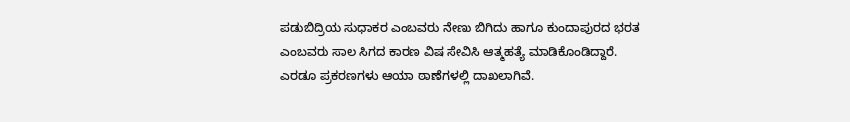ಪಡುಬಿದ್ರಿಯ ಸುಧಾಕರ ಎಂಬವರು ನೇಣು ಬಿಗಿದು ಹಾಗೂ ಕುಂದಾಪುರದ ಭರತ ಎಂಬವರು ಸಾಲ ಸಿಗದ ಕಾರಣ ವಿಷ ಸೇವಿಸಿ ಆತ್ಮಹತ್ಯೆ ಮಾಡಿಕೊಂಡಿದ್ದಾರೆ. ಎರಡೂ ಪ್ರಕರಣಗಳು ಆಯಾ ಠಾಣೆಗಳಲ್ಲಿ ದಾಖಲಾಗಿವೆ.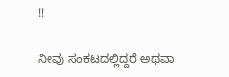!!

ನೀವು ಸಂಕಟದಲ್ಲಿದ್ದರೆ ಅಥವಾ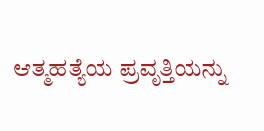ಆತ್ಮಹತ್ಯೆಯ ಪ್ರವೃತ್ತಿಯನ್ನು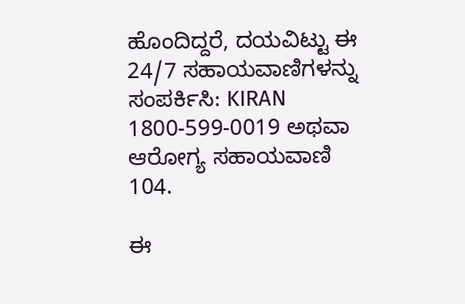ಹೊಂದಿದ್ದರೆ, ದಯವಿಟ್ಟು ಈ 24/7 ಸಹಾಯವಾಣಿಗಳನ್ನು ಸಂಪರ್ಕಿಸಿ: KIRAN 1800-599-0019 ಅಥವಾ ಆರೋಗ್ಯ ಸಹಾಯವಾಣಿ 104.

ಈ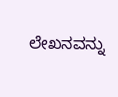ಲೇಖನವನ್ನು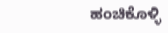ಹಂಚಿಕೊಳ್ಳಿ